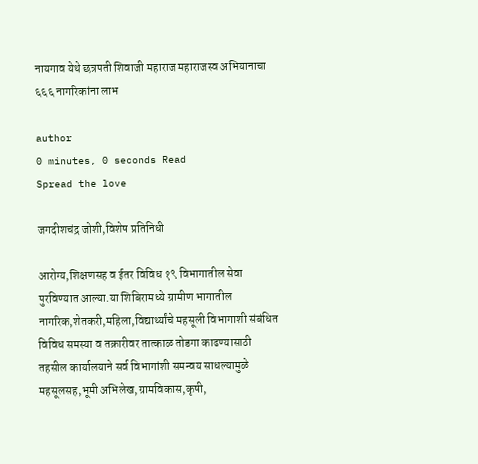नायगाव येथे छत्रपती शिवाजी महाराज महाराजस्व अभियानाचा ६६६ नागरिकांना लाभ

author
0 minutes, 0 seconds Read
Spread the love

जगदीशचंद्र जोशी,विशेष प्रतिनिधी

आरोग्य,शिक्षणसह व ईतर विविध १९ विभागातील सेवा पुरविण्यात आल्या.या शिबिरामध्ये ग्रामीण भागातील नागरिक,शेतकरी,महिला,विद्यार्थ्यांचे महसूली विभागाशी संबंधित विविध समस्या व तक्रारीवर तात्काळ तोडगा काढण्यासाठी तहसील कार्यालयाने सर्व विभागांशी समन्वय साधल्यामुळे महसूलसह,भूमी अभिलेख,ग्रामविकास,कृषी,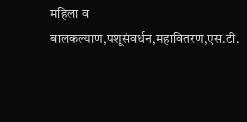महिला व बालकल्याण,पशूसंवर्धन,महावितरण,एस.टी.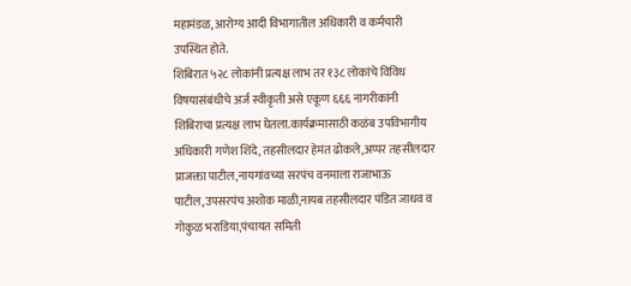महामंडळ, आरोग्य आदी विभागातील अधिकारी व कर्मचारी उपस्थित होते.
शिबिरात ५२८ लोकांनी प्रत्यक्ष लाभ तर १३८ लोकांचे विविध विषयासंबंधीचे अर्ज स्वीकृती असे एकूण ६६६ नागरीकांनी शिबिराचा प्रत्यक्ष लाभ घेतला.कार्यक्रमासाठी कळंब उपविभागीय अधिकारी गणेश शिंदे, तहसीलदार हेमंत ढोकले,अप्पर तहसीलदार प्राजक्ता पाटील,नायगांवच्या सरपंच वनमाला राजाभाऊ पाटील,उपसरपंच अशोक माळी,नायब तहसीलदार पंडित जाधव व गोकुळ भराडिया,पंचायत समिती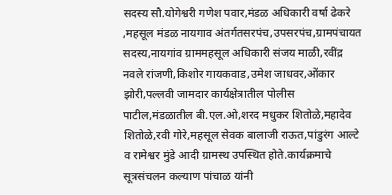सदस्य सौ.योगेश्वरी गणेश पवार,मंडळ अधिकारी वर्षा ढेकरे ,महसूल मंडळ नायगाव अंतर्गतसरपंच,उपसरपंच,ग्रामपंचायत सदस्य,नायगांव ग्राममहसूल अधिकारी संजय माळी,रवींद्र नवले रांजणी,किशोर गायकवाड,उमेश जाधवर,ओंकार झोरी,पल्लवी जामदार कार्यक्षेत्रातील पोलीस पाटील,मंडळातील बी.एल.ओ,शरद मधुकर शितोळे,महादेव शितोळे,रवी गोरे,महसूल सेवक बालाजी राऊत,पांडुरंग आल्टे व रामेश्वर मुंडे आदी ग्रामस्थ उपस्थित होते.कार्यक्रमाचे सूत्रसंचलन कल्याण पांचाळ यांनी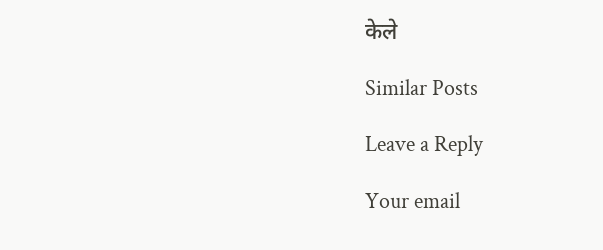केले

Similar Posts

Leave a Reply

Your email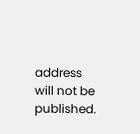address will not be published.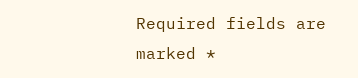Required fields are marked *